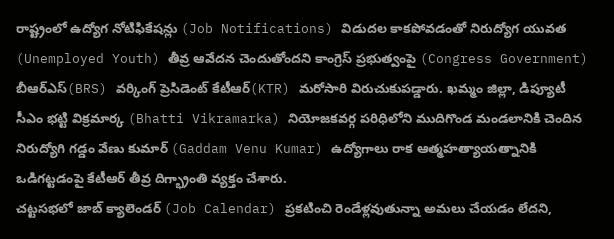రాష్ట్రంలో ఉద్యోగ నోటిఫికేషన్లు (Job Notifications) విడుదల కాకపోవడంతో నిరుద్యోగ యువత (Unemployed Youth) తీవ్ర ఆవేదన చెందుతోందని కాంగ్రెస్ ప్రభుత్వంపై (Congress Government) బీఆర్ఎస్(BRS) వర్కింగ్ ప్రెసిడెంట్ కేటీఆర్(KTR) మరోసారి విరుచుకుపడ్డారు. ఖమ్మం జిల్లా, డిప్యూటీ సీఎం భట్టి విక్రమార్క (Bhatti Vikramarka) నియోజకవర్గ పరిధిలోని ముదిగొండ మండలానికి చెందిన నిరుద్యోగి గడ్డం వేణు కుమార్ (Gaddam Venu Kumar) ఉద్యోగాలు రాక ఆత్మహత్యాయత్నానికి ఒడిగట్టడంపై కేటీఆర్ తీవ్ర దిగ్భ్రాంతి వ్యక్తం చేశారు.
చట్టసభలో జాబ్ క్యాలెండర్ (Job Calendar) ప్రకటించి రెండేళ్లవుతున్నా అమలు చేయడం లేదని,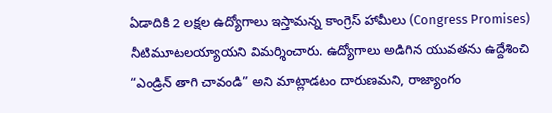ఏడాదికి 2 లక్షల ఉద్యోగాలు ఇస్తామన్న కాంగ్రెస్ హామీలు (Congress Promises) నీటిమూటలయ్యాయని విమర్శించారు. ఉద్యోగాలు అడిగిన యువతను ఉద్దేశించి “ఎండ్రిన్ తాగి చావండి” అని మాట్లాడటం దారుణమని, రాజ్యాంగం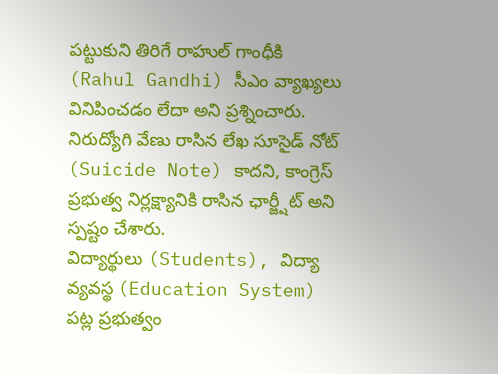పట్టుకుని తిరిగే రాహుల్ గాంధీకి (Rahul Gandhi) సీఎం వ్యాఖ్యలు వినిపించడం లేదా అని ప్రశ్నించారు. నిరుద్యోగి వేణు రాసిన లేఖ సూసైడ్ నోట్ (Suicide Note) కాదని, కాంగ్రెస్ ప్రభుత్వ నిర్లక్ష్యానికి రాసిన ఛార్జ్షీట్ అని స్పష్టం చేశారు.
విద్యార్థులు (Students), విద్యా వ్యవస్థ (Education System) పట్ల ప్రభుత్వం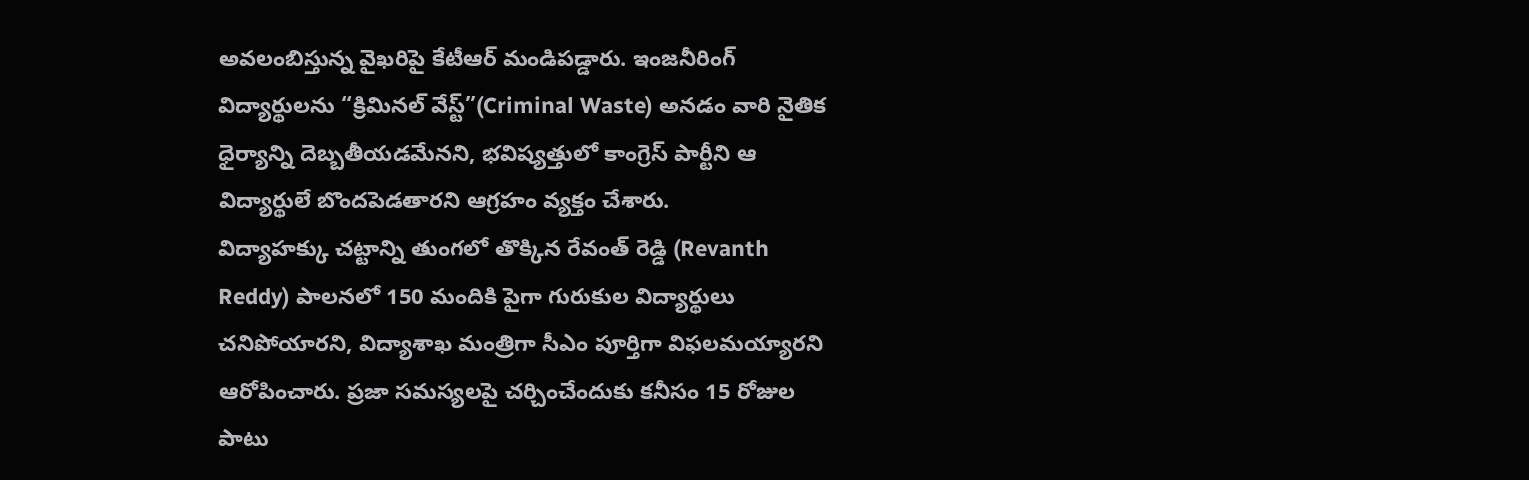అవలంబిస్తున్న వైఖరిపై కేటీఆర్ మండిపడ్డారు. ఇంజనీరింగ్ విద్యార్థులను “క్రిమినల్ వేస్ట్”(Criminal Waste) అనడం వారి నైతిక ధైర్యాన్ని దెబ్బతీయడమేనని, భవిష్యత్తులో కాంగ్రెస్ పార్టీని ఆ విద్యార్థులే బొందపెడతారని ఆగ్రహం వ్యక్తం చేశారు.
విద్యాహక్కు చట్టాన్ని తుంగలో తొక్కిన రేవంత్ రెడ్డి (Revanth Reddy) పాలనలో 150 మందికి పైగా గురుకుల విద్యార్థులు చనిపోయారని, విద్యాశాఖ మంత్రిగా సీఎం పూర్తిగా విఫలమయ్యారని ఆరోపించారు. ప్రజా సమస్యలపై చర్చించేందుకు కనీసం 15 రోజుల పాటు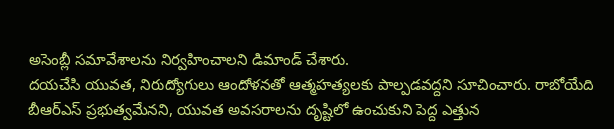అసెంబ్లీ సమావేశాలను నిర్వహించాలని డిమాండ్ చేశారు.
దయచేసి యువత, నిరుద్యోగులు ఆందోళనతో ఆత్మహత్యలకు పాల్పడవద్దని సూచించారు. రాబోయేది బీఆర్ఎస్ ప్రభుత్వమేనని, యువత అవసరాలను దృష్టిలో ఉంచుకుని పెద్ద ఎత్తున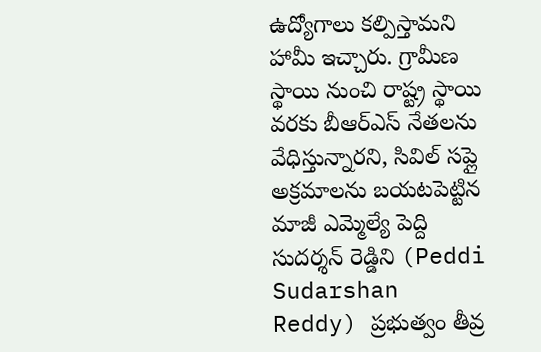ఉద్యోగాలు కల్పిస్తామని హామీ ఇచ్చారు. గ్రామీణ స్థాయి నుంచి రాష్ట్ర స్థాయి వరకు బీఆర్ఎస్ నేతలను వేధిస్తున్నారని, సివిల్ సప్లై అక్రమాలను బయటపెట్టిన మాజీ ఎమ్మెల్యే పెద్ది సుదర్శన్ రెడ్డిని (Peddi Sudarshan Reddy) ప్రభుత్వం తీవ్ర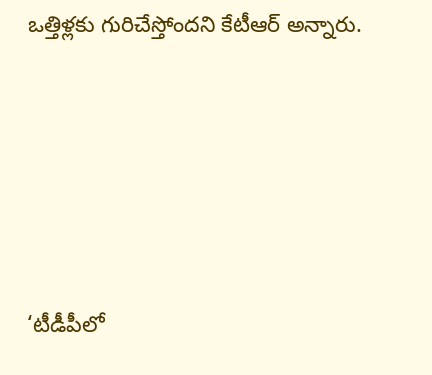ఒత్తిళ్లకు గురిచేస్తోందని కేటీఆర్ అన్నారు.








‘టీడీపీలో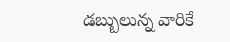డబ్బులున్న వారికే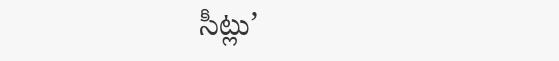సీట్లు’